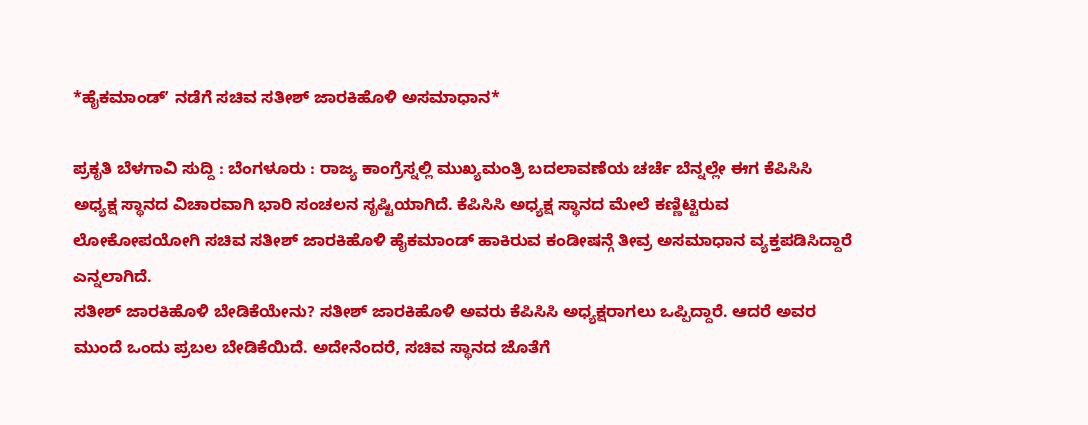*ಹೈಕಮಾಂಡ್ʼ ನಡೆಗೆ ಸಚಿವ ಸತೀಶ್ ಜಾರಕಿಹೊಳಿ ಅಸಮಾಧಾನ*

ಪ್ರಕೃತಿ ಬೆಳಗಾವಿ ಸುದ್ದಿ : ಬೆಂಗಳೂರು : ರಾಜ್ಯ ಕಾಂಗ್ರೆಸ್ನಲ್ಲಿ ಮುಖ್ಯಮಂತ್ರಿ ಬದಲಾವಣೆಯ ಚರ್ಚೆ ಬೆನ್ನಲ್ಲೇ ಈಗ ಕೆಪಿಸಿಸಿ ಅಧ್ಯಕ್ಷ ಸ್ಥಾನದ ವಿಚಾರವಾಗಿ ಭಾರಿ ಸಂಚಲನ ಸೃಷ್ಟಿಯಾಗಿದೆ. ಕೆಪಿಸಿಸಿ ಅಧ್ಯಕ್ಷ ಸ್ಥಾನದ ಮೇಲೆ ಕಣ್ಣಿಟ್ಟಿರುವ ಲೋಕೋಪಯೋಗಿ ಸಚಿವ ಸತೀಶ್ ಜಾರಕಿಹೊಳಿ ಹೈಕಮಾಂಡ್ ಹಾಕಿರುವ ಕಂಡೀಷನ್ಗೆ ತೀವ್ರ ಅಸಮಾಧಾನ ವ್ಯಕ್ತಪಡಿಸಿದ್ದಾರೆ ಎನ್ನಲಾಗಿದೆ.
ಸತೀಶ್ ಜಾರಕಿಹೊಳಿ ಬೇಡಿಕೆಯೇನು? ಸತೀಶ್ ಜಾರಕಿಹೊಳಿ ಅವರು ಕೆಪಿಸಿಸಿ ಅಧ್ಯಕ್ಷರಾಗಲು ಒಪ್ಪಿದ್ದಾರೆ. ಆದರೆ ಅವರ ಮುಂದೆ ಒಂದು ಪ್ರಬಲ ಬೇಡಿಕೆಯಿದೆ. ಅದೇನೆಂದರೆ, ಸಚಿವ ಸ್ಥಾನದ ಜೊತೆಗೆ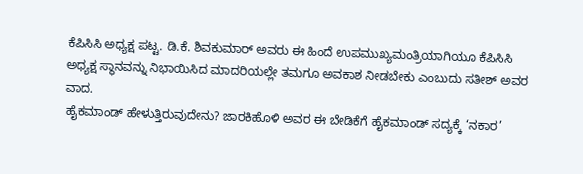ಕೆಪಿಸಿಸಿ ಅಧ್ಯಕ್ಷ ಪಟ್ಟ. ಡಿ.ಕೆ. ಶಿವಕುಮಾರ್ ಅವರು ಈ ಹಿಂದೆ ಉಪಮುಖ್ಯಮಂತ್ರಿಯಾಗಿಯೂ ಕೆಪಿಸಿಸಿ ಅಧ್ಯಕ್ಷ ಸ್ಥಾನವನ್ನು ನಿಭಾಯಿಸಿದ ಮಾದರಿಯಲ್ಲೇ ತಮಗೂ ಅವಕಾಶ ನೀಡಬೇಕು ಎಂಬುದು ಸತೀಶ್ ಅವರ ವಾದ.
ಹೈಕಮಾಂಡ್ ಹೇಳುತ್ತಿರುವುದೇನು? ಜಾರಕಿಹೊಳಿ ಅವರ ಈ ಬೇಡಿಕೆಗೆ ಹೈಕಮಾಂಡ್ ಸದ್ಯಕ್ಕೆ ‘ನಕಾರ’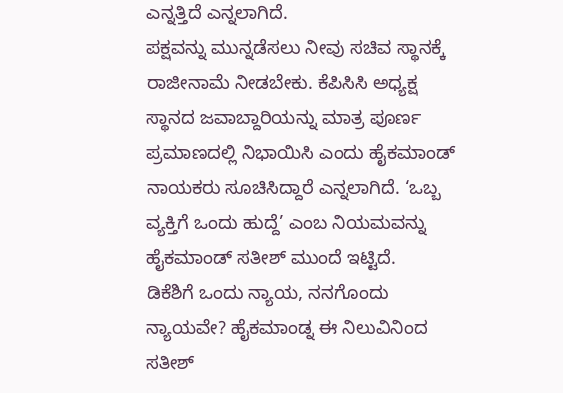ಎನ್ನತ್ತಿದೆ ಎನ್ನಲಾಗಿದೆ.
ಪಕ್ಷವನ್ನು ಮುನ್ನಡೆಸಲು ನೀವು ಸಚಿವ ಸ್ಥಾನಕ್ಕೆ ರಾಜೀನಾಮೆ ನೀಡಬೇಕು. ಕೆಪಿಸಿಸಿ ಅಧ್ಯಕ್ಷ ಸ್ಥಾನದ ಜವಾಬ್ದಾರಿಯನ್ನು ಮಾತ್ರ ಪೂರ್ಣ ಪ್ರಮಾಣದಲ್ಲಿ ನಿಭಾಯಿಸಿ ಎಂದು ಹೈಕಮಾಂಡ್ ನಾಯಕರು ಸೂಚಿಸಿದ್ದಾರೆ ಎನ್ನಲಾಗಿದೆ. ‘ಒಬ್ಬ ವ್ಯಕ್ತಿಗೆ ಒಂದು ಹುದ್ದೆ’ ಎಂಬ ನಿಯಮವನ್ನು ಹೈಕಮಾಂಡ್ ಸತೀಶ್ ಮುಂದೆ ಇಟ್ಟಿದೆ.
ಡಿಕೆಶಿಗೆ ಒಂದು ನ್ಯಾಯ, ನನಗೊಂದು ನ್ಯಾಯವೇ? ಹೈಕಮಾಂಡ್ನ ಈ ನಿಲುವಿನಿಂದ ಸತೀಶ್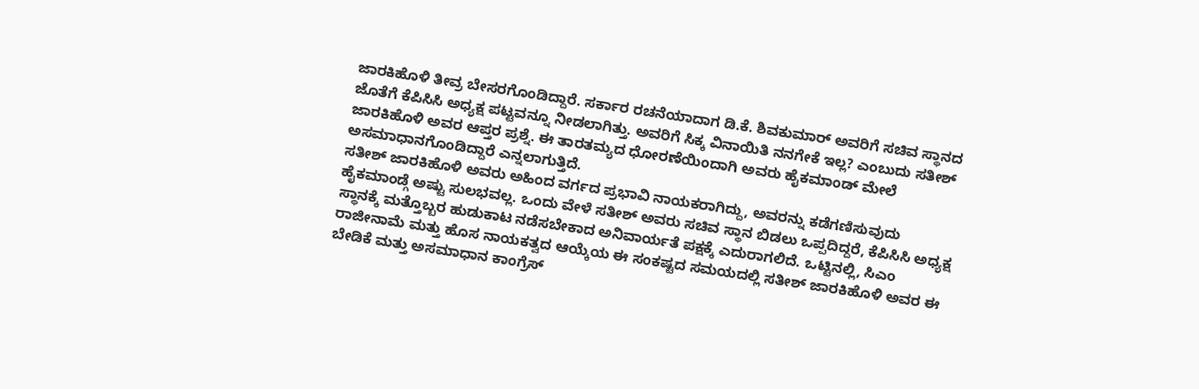ಜಾರಕಿಹೊಳಿ ತೀವ್ರ ಬೇಸರಗೊಂಡಿದ್ದಾರೆ. ಸರ್ಕಾರ ರಚನೆಯಾದಾಗ ಡಿ.ಕೆ. ಶಿವಕುಮಾರ್ ಅವರಿಗೆ ಸಚಿವ ಸ್ಥಾನದ ಜೊತೆಗೆ ಕೆಪಿಸಿಸಿ ಅಧ್ಯಕ್ಷ ಪಟ್ಟವನ್ನೂ ನೀಡಲಾಗಿತ್ತು. ಅವರಿಗೆ ಸಿಕ್ಕ ವಿನಾಯಿತಿ ನನಗೇಕೆ ಇಲ್ಲ? ಎಂಬುದು ಸತೀಶ್ ಜಾರಕಿಹೊಳಿ ಅವರ ಆಪ್ತರ ಪ್ರಶ್ನೆ. ಈ ತಾರತಮ್ಯದ ಧೋರಣೆಯಿಂದಾಗಿ ಅವರು ಹೈಕಮಾಂಡ್ ಮೇಲೆ ಅಸಮಾಧಾನಗೊಂಡಿದ್ದಾರೆ ಎನ್ನಲಾಗುತ್ತಿದೆ.
ಸತೀಶ್ ಜಾರಕಿಹೊಳಿ ಅವರು ಅಹಿಂದ ವರ್ಗದ ಪ್ರಭಾವಿ ನಾಯಕರಾಗಿದ್ದು, ಅವರನ್ನು ಕಡೆಗಣಿಸುವುದು ಹೈಕಮಾಂಡ್ಗೆ ಅಷ್ಟು ಸುಲಭವಲ್ಲ. ಒಂದು ವೇಳೆ ಸತೀಶ್ ಅವರು ಸಚಿವ ಸ್ಥಾನ ಬಿಡಲು ಒಪ್ಪದಿದ್ದರೆ, ಕೆಪಿಸಿಸಿ ಅಧ್ಯಕ್ಷ ಸ್ಥಾನಕ್ಕೆ ಮತ್ತೊಬ್ಬರ ಹುಡುಕಾಟ ನಡೆಸಬೇಕಾದ ಅನಿವಾರ್ಯತೆ ಪಕ್ಷಕ್ಕೆ ಎದುರಾಗಲಿದೆ. ಒಟ್ಟಿನಲ್ಲಿ, ಸಿಎಂ ರಾಜೀನಾಮೆ ಮತ್ತು ಹೊಸ ನಾಯಕತ್ವದ ಆಯ್ಕೆಯ ಈ ಸಂಕಷ್ಟದ ಸಮಯದಲ್ಲಿ ಸತೀಶ್ ಜಾರಕಿಹೊಳಿ ಅವರ ಈ ಬೇಡಿಕೆ ಮತ್ತು ಅಸಮಾಧಾನ ಕಾಂಗ್ರೆಸ್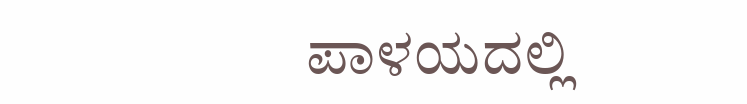ಪಾಳಯದಲ್ಲಿ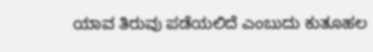ಯಾವ ತಿರುವು ಪಡೆಯಲಿದೆ ಎಂಬುದು ಕುತೂಹಲ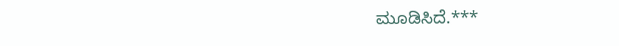ಮೂಡಿಸಿದೆ.***